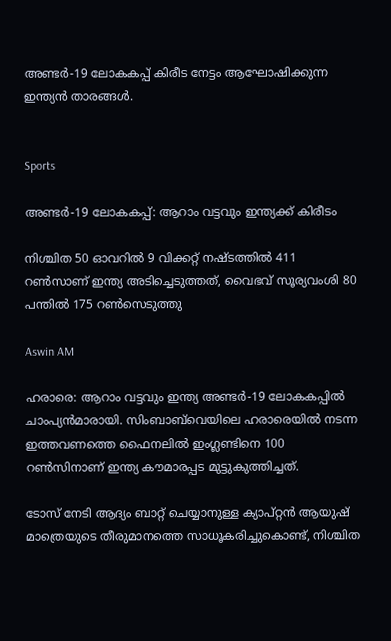അണ്ടർ-19 ലോകകപ്പ് കിരീട നേട്ടം ആഘോഷിക്കുന്ന ഇന്ത്യൻ താരങ്ങൾ.


Sports

അണ്ടർ-19 ലോകകപ്പ്: ആറാം വട്ടവും ഇന്ത്യക്ക് കിരീടം

നിശ്ചിത 50 ഓവറിൽ 9 വിക്കറ്റ് നഷ്ടത്തിൽ 411 റൺസാണ് ഇന്ത‍്യ അടിച്ചെടുത്തത്, വൈഭവ് സൂര്യവംശി 80 പന്തിൽ 175 റൺസെടുത്തു

Aswin AM

ഹരാരെ: ആറാം വട്ടവും ഇന്ത്യ അണ്ടർ-19 ലോകകപ്പിൽ ചാംപ്യൻമാരായി. സിംബാബ്‌വെയിലെ ഹരാരെയിൽ നടന്ന ഇത്തവണത്തെ ഫൈനലിൽ ഇംഗ്ലണ്ടിനെ 100 റൺസിനാണ് ഇന്ത്യ കൗമാരപ്പട മുട്ടുകുത്തിച്ചത്.

ടോസ് നേടി ആദ്യം ബാറ്റ് ചെയ്യാനുള്ള ക്യാപ്റ്റൻ ആ‍യുഷ് മാത്രെയുടെ തീരുമാനത്തെ സാധൂകരിച്ചുകൊണ്ട്, നിശ്ചിത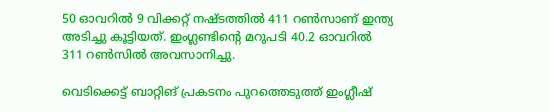50 ഓവറിൽ 9 വിക്കറ്റ് നഷ്ടത്തിൽ 411 റൺസാണ് ഇന്ത‍്യ അടിച്ചു കൂട്ടിയത്. ഇംഗ്ലണ്ടിന്‍റെ മറുപടി 40.2 ഓവറിൽ 311 റൺസിൽ അവസാനിച്ചു.

വെടിക്കെട്ട് ബാറ്റിങ് പ്രകടനം പുറത്തെടുത്ത് ഇംഗ്ലീഷ്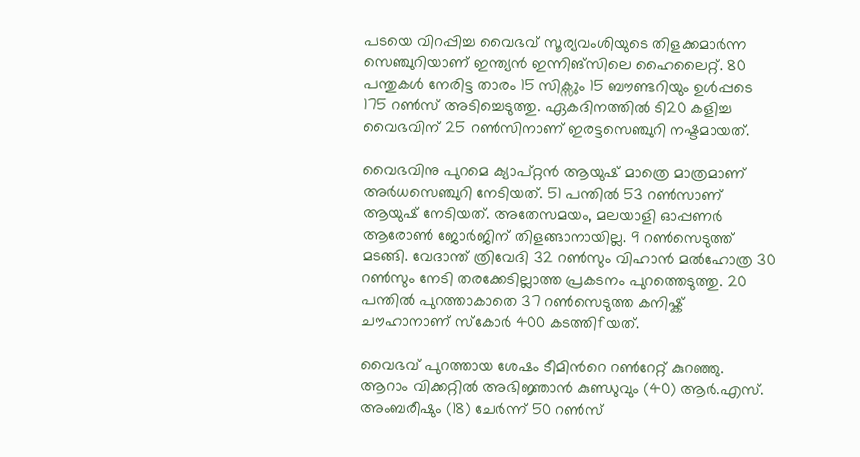പടയെ വിറപ്പിച്ച വൈഭവ് സൂര‍്യവംശിയുടെ തിളക്കമാർന്ന സെഞ്ചുറിയാണ് ഇന്ത‍്യൻ ഇന്നിങ്സിലെ ഹൈലൈറ്റ്. 80 പന്തുകൾ നേരിട്ട താരം 15 സിക്സും 15 ബൗണ്ടറിയും ഉൾപ്പടെ 175 റൺസ് അടിച്ചെടുത്തു. ഏകദിനത്തിൽ ടി20 കളിച്ച വൈഭവിന് 25 റൺസിനാണ് ഇരട്ടസെഞ്ചുറി നഷ്ടമായത്.

വൈഭവിനു പുറമെ ക‍്യാപ്റ്റൻ ആയുഷ് മാത്രെ മാത്രമാണ് അർധസെഞ്ചുറി നേടിയത്. 51 പന്തിൽ 53 റൺസാണ് ആയുഷ് നേടിയത്. അതേസമയം, മല‍യാളി ഓപ്പണർ ആരോൺ‌ ജോർജിന് തിളങ്ങാനായില്ല. 9 റൺസെടുത്ത് മടങ്ങി. വേദാന്ത് ത്രിവേദി 32 റൺസും വിഹാൻ മൽഹോത്ര 30 റൺസും നേടി തരക്കേടില്ലാത്ത പ്രകടനം പുറത്തെടുത്തു. 20 പന്തിൽ പുറത്താകാതെ 37 റൺസെടുത്ത കനിഷ്ക് ചൗഹാനാണ് സ്കോർ 400 കടത്തിfയത്.

വൈഭവ് പുറത്തായ ശേഷം ടീമിന്‍റെ റൺറേറ്റ് കുറഞ്ഞു. ആറാം വിക്കറ്റിൽ അഭിജ്ഞാൻ കുണ്ഡുവും (40) ആർ.എസ്. അംബരീഷും (18) ചേർന്ന് 50 റൺസ്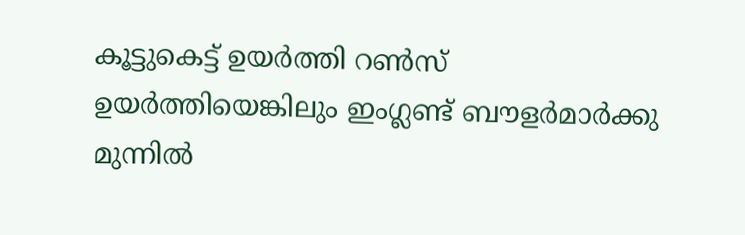കൂട്ടുകെട്ട് ഉയർത്തി റൺസ് ഉയർത്തിയെങ്കിലും ഇംഗ്ലണ്ട് ബൗളർമാർ‌ക്കു മുന്നിൽ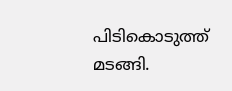പിടികൊടുത്ത് മടങ്ങി.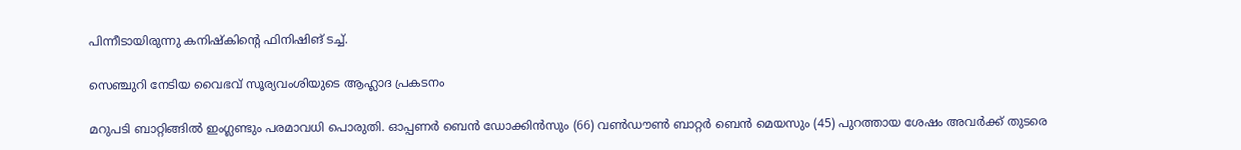പിന്നീടായിരുന്നു കനിഷ്കിന്‍റെ ഫിനിഷിങ് ടച്ച്.

സെഞ്ചുറി നേടിയ വൈഭവ് സൂര‍്യവംശിയുടെ ആഹ്ലാദ പ്രകടനം

മറുപടി ബാറ്റിങ്ങിൽ ഇംഗ്ലണ്ടും പരമാവധി പൊരുതി. ഓപ്പണർ ബെൻ ഡോക്കിൻസും (66) വൺഡൗൺ ബാറ്റർ ബെൻ മെയസും (45) പുറത്തായ ശേഷം അവർക്ക് തുടരെ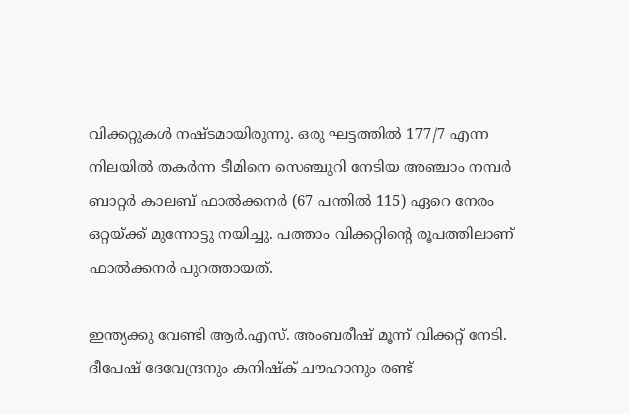വിക്കറ്റുകൾ നഷ്ടമായിരുന്നു. ഒരു ഘട്ടത്തിൽ 177/7 എന്ന നില‍യിൽ തകർന്ന ടീമിനെ സെഞ്ചുറി നേടിയ അഞ്ചാം നമ്പർ ബാറ്റർ കാലബ് ഫാൽക്കനർ (67 പന്തിൽ 115) ഏറെ നേരം ഒറ്റയ്ക്ക് മുന്നോട്ടു നയിച്ചു. പത്താം വിക്കറ്റിന്‍റെ രൂപത്തിലാണ് ഫാൽക്കനർ പുറത്തായത്.

ഇന്ത്യക്കു വേണ്ടി ആർ.എസ്. അംബരീഷ് മൂന്ന് വിക്കറ്റ് നേടി. ദീപേഷ് ദേവേന്ദ്രനും കനിഷ്ക് ചൗഹാനും രണ്ട്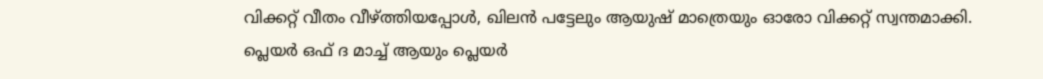വിക്കറ്റ് വീതം വീഴ്ത്തിയപ്പോൾ, ഖിലൻ പട്ടേലും ആയുഷ് മാത്രെയും ഓരോ വിക്കറ്റ് സ്വന്തമാക്കി. പ്ലെയർ ഒഫ് ദ മാച്ച് ആയും പ്ലെയർ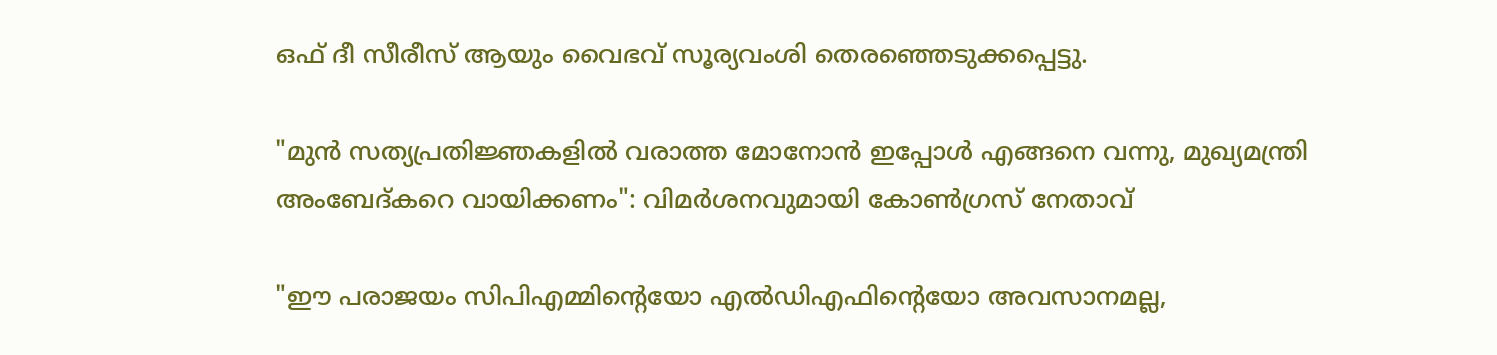ഒഫ് ദീ സീരീസ് ആയും വൈഭവ് സൂര്യവംശി തെരഞ്ഞെടുക്കപ്പെട്ടു.

"മുൻ സത്യപ്രതിജ്ഞകളിൽ വരാത്ത മോനോൻ ഇപ്പോൾ എങ്ങനെ വന്നു, മുഖ്യമന്ത്രി അംബേദ്കറെ വായിക്കണം": വിമർശനവുമായി കോൺഗ്രസ് നേതാവ്

"ഈ പരാജയം സിപിഎമ്മിന്‍റെയോ എൽഡിഎഫിന്‍റെയോ അവസാനമല്ല,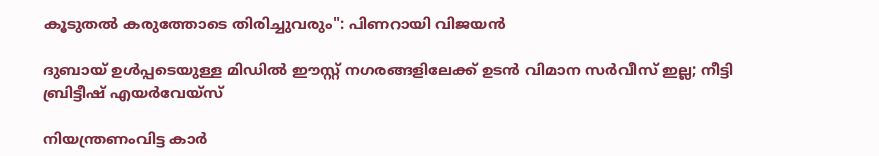കൂടുതൽ കരുത്തോടെ തിരിച്ചുവരും": പിണറായി വിജയൻ

ദുബായ് ഉൾപ്പടെയുള്ള മിഡിൽ ഈസ്റ്റ് നഗരങ്ങളിലേക്ക് ഉടൻ വിമാന സർവീസ് ഇല്ല; നീട്ടി ബ്രിട്ടീഷ് എയർവേയ്സ്

നിയന്ത്രണംവിട്ട കാർ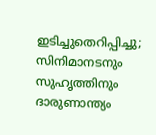ഇടിച്ചുതെറിപ്പിച്ചു; സിനിമാനടനും സുഹൃത്തിനും ദാരുണാന്ത്യം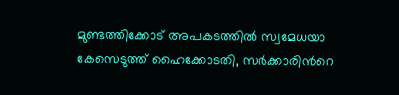മുണ്ടത്തിക്കോട് അപകടത്തിൽ സ്വമേധയാ കേസെടുത്ത് ഹൈക്കോടതി, സർക്കാരിന്‍റെ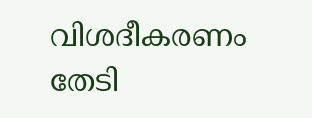വിശദീകരണം തേടി